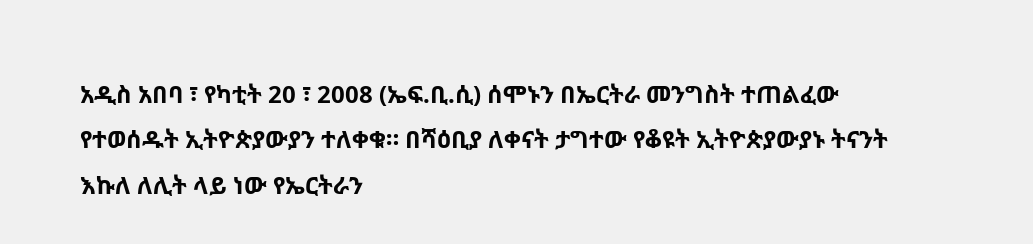አዲስ አበባ ፣ የካቲት 20 ፣ 2008 (ኤፍ.ቢ.ሲ) ሰሞኑን በኤርትራ መንግስት ተጠልፈው የተወሰዱት ኢትዮጵያውያን ተለቀቁ። በሻዕቢያ ለቀናት ታግተው የቆዩት ኢትዮጵያውያኑ ትናንት እኩለ ለሊት ላይ ነው የኤርትራን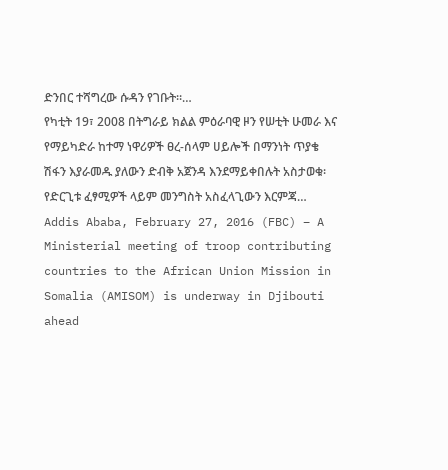ድንበር ተሻግረው ሱዳን የገቡት።…
የካቲት 19፣ 2008 በትግራይ ክልል ምዕራባዊ ዞን የሠቲት ሁመራ እና የማይካድራ ከተማ ነዋሪዎች ፀረ-ሰላም ሀይሎች በማንነት ጥያቄ ሽፋን እያራመዱ ያለውን ድብቅ አጀንዳ እንደማይቀበሉት አስታወቁ፡ የድርጊቱ ፈፃሚዎች ላይም መንግስት አስፈላጊውን እርምጃ…
Addis Ababa, February 27, 2016 (FBC) – A Ministerial meeting of troop contributing countries to the African Union Mission in Somalia (AMISOM) is underway in Djibouti ahead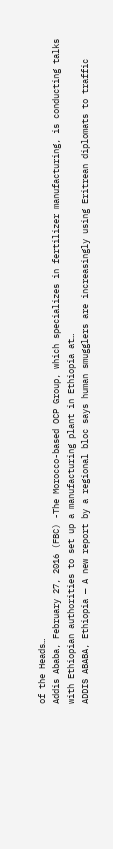of the Heads…
Addis Ababa, February 27, 2016 (FBC) -The Morocco-based OCP Group, which specializes in fertilizer manufacturing, is conducting talks with Ethiopian authorities to set up a manufacturing plant in Ethiopia at…
ADDIS ABABA, Ethiopia — A new report by a regional bloc says human smugglers are increasingly using Eritrean diplomats to traffic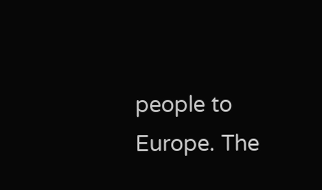people to Europe. The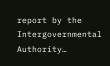report by the Intergovernmental Authority…